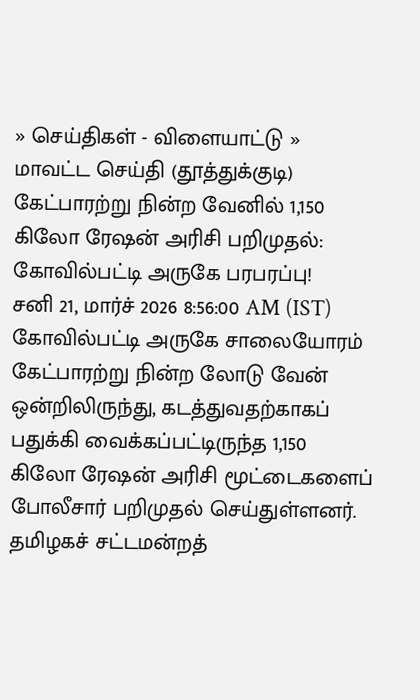» செய்திகள் - விளையாட்டு » மாவட்ட செய்தி (தூத்துக்குடி)
கேட்பாரற்று நின்ற வேனில் 1,150 கிலோ ரேஷன் அரிசி பறிமுதல்: கோவில்பட்டி அருகே பரபரப்பு!
சனி 21, மார்ச் 2026 8:56:00 AM (IST)
கோவில்பட்டி அருகே சாலையோரம் கேட்பாரற்று நின்ற லோடு வேன் ஒன்றிலிருந்து, கடத்துவதற்காகப் பதுக்கி வைக்கப்பட்டிருந்த 1,150 கிலோ ரேஷன் அரிசி மூட்டைகளைப் போலீசார் பறிமுதல் செய்துள்ளனர்.
தமிழகச் சட்டமன்றத்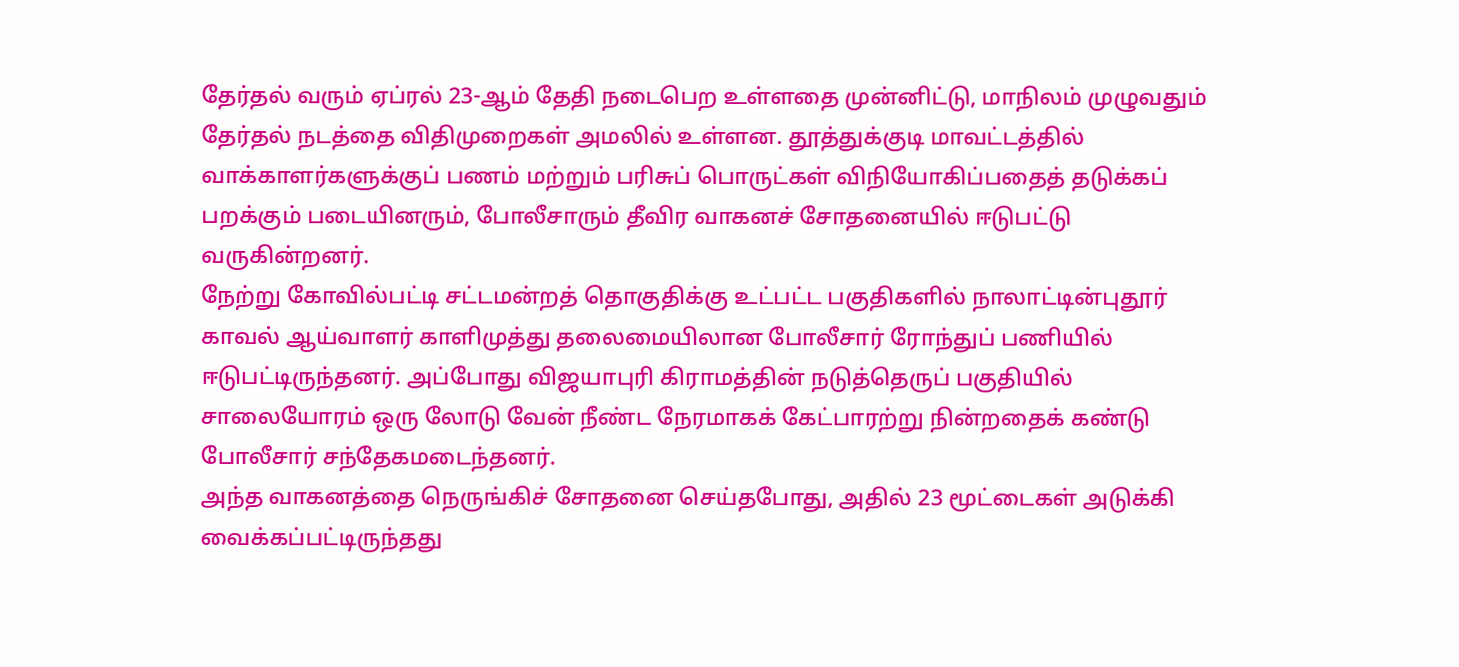தேர்தல் வரும் ஏப்ரல் 23-ஆம் தேதி நடைபெற உள்ளதை முன்னிட்டு, மாநிலம் முழுவதும் தேர்தல் நடத்தை விதிமுறைகள் அமலில் உள்ளன. தூத்துக்குடி மாவட்டத்தில் வாக்காளர்களுக்குப் பணம் மற்றும் பரிசுப் பொருட்கள் விநியோகிப்பதைத் தடுக்கப் பறக்கும் படையினரும், போலீசாரும் தீவிர வாகனச் சோதனையில் ஈடுபட்டு வருகின்றனர்.
நேற்று கோவில்பட்டி சட்டமன்றத் தொகுதிக்கு உட்பட்ட பகுதிகளில் நாலாட்டின்புதூர் காவல் ஆய்வாளர் காளிமுத்து தலைமையிலான போலீசார் ரோந்துப் பணியில் ஈடுபட்டிருந்தனர். அப்போது விஜயாபுரி கிராமத்தின் நடுத்தெருப் பகுதியில் சாலையோரம் ஒரு லோடு வேன் நீண்ட நேரமாகக் கேட்பாரற்று நின்றதைக் கண்டு போலீசார் சந்தேகமடைந்தனர்.
அந்த வாகனத்தை நெருங்கிச் சோதனை செய்தபோது, அதில் 23 மூட்டைகள் அடுக்கி வைக்கப்பட்டிருந்தது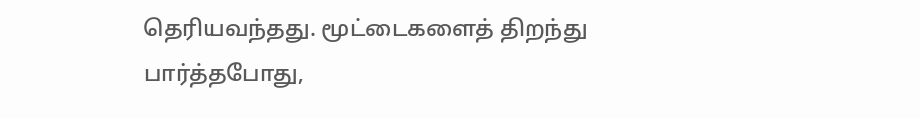தெரியவந்தது. மூட்டைகளைத் திறந்து பார்த்தபோது,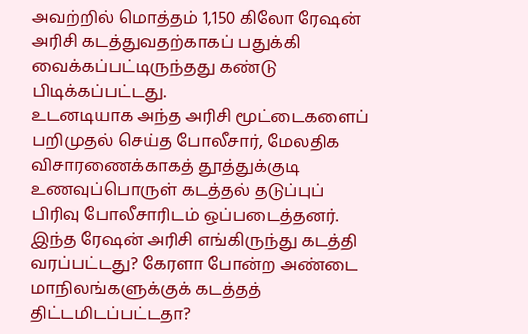அவற்றில் மொத்தம் 1,150 கிலோ ரேஷன் அரிசி கடத்துவதற்காகப் பதுக்கி வைக்கப்பட்டிருந்தது கண்டு பிடிக்கப்பட்டது.
உடனடியாக அந்த அரிசி மூட்டைகளைப் பறிமுதல் செய்த போலீசார், மேலதிக விசாரணைக்காகத் தூத்துக்குடி உணவுப்பொருள் கடத்தல் தடுப்புப் பிரிவு போலீசாரிடம் ஒப்படைத்தனர்.
இந்த ரேஷன் அரிசி எங்கிருந்து கடத்தி வரப்பட்டது? கேரளா போன்ற அண்டை மாநிலங்களுக்குக் கடத்தத் திட்டமிடப்பட்டதா?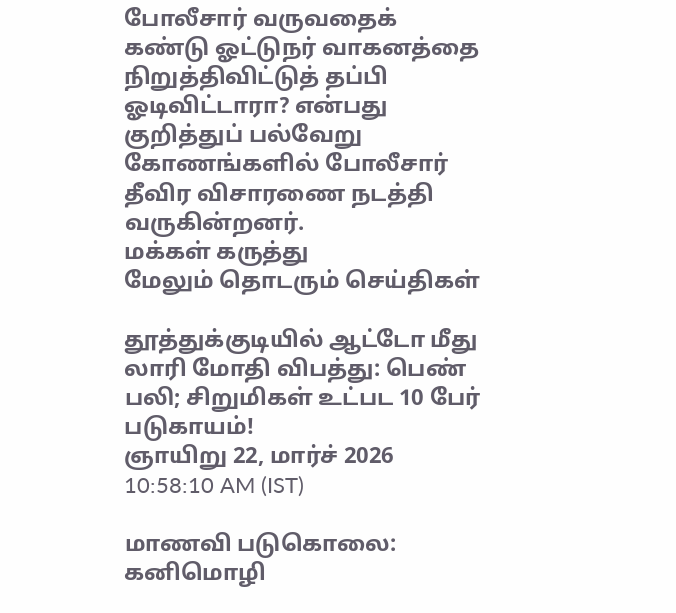போலீசார் வருவதைக் கண்டு ஓட்டுநர் வாகனத்தை நிறுத்திவிட்டுத் தப்பி ஓடிவிட்டாரா? என்பது குறித்துப் பல்வேறு கோணங்களில் போலீசார் தீவிர விசாரணை நடத்தி வருகின்றனர்.
மக்கள் கருத்து
மேலும் தொடரும் செய்திகள்

தூத்துக்குடியில் ஆட்டோ மீது லாரி மோதி விபத்து: பெண் பலி; சிறுமிகள் உட்பட 10 பேர் படுகாயம்!
ஞாயிறு 22, மார்ச் 2026 10:58:10 AM (IST)

மாணவி படுகொலை: கனிமொழி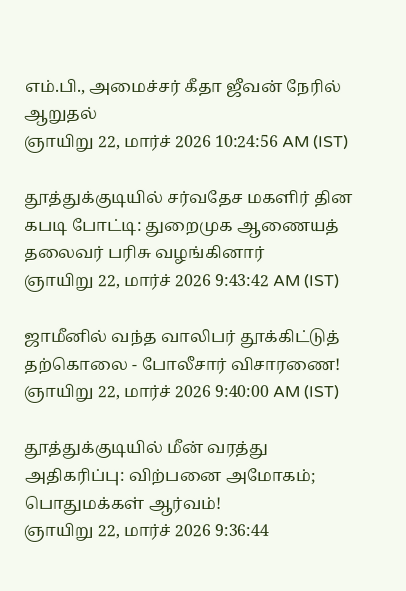எம்.பி., அமைச்சர் கீதா ஜீவன் நேரில் ஆறுதல்
ஞாயிறு 22, மார்ச் 2026 10:24:56 AM (IST)

தூத்துக்குடியில் சர்வதேச மகளிர் தின கபடி போட்டி: துறைமுக ஆணையத் தலைவர் பரிசு வழங்கினார்
ஞாயிறு 22, மார்ச் 2026 9:43:42 AM (IST)

ஜாமீனில் வந்த வாலிபர் தூக்கிட்டுத் தற்கொலை - போலீசார் விசாரணை!
ஞாயிறு 22, மார்ச் 2026 9:40:00 AM (IST)

தூத்துக்குடியில் மீன் வரத்து அதிகரிப்பு: விற்பனை அமோகம்; பொதுமக்கள் ஆர்வம்!
ஞாயிறு 22, மார்ச் 2026 9:36:44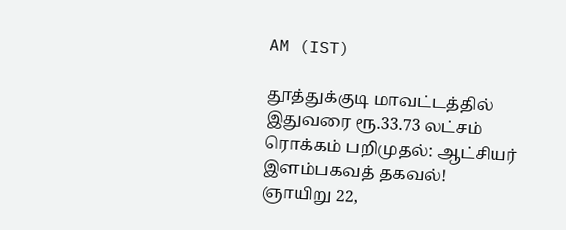AM (IST)

தூத்துக்குடி மாவட்டத்தில் இதுவரை ரூ.33.73 லட்சம் ரொக்கம் பறிமுதல்: ஆட்சியர் இளம்பகவத் தகவல்!
ஞாயிறு 22,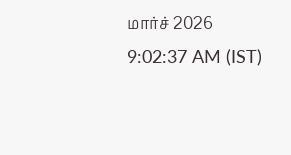மார்ச் 2026 9:02:37 AM (IST)